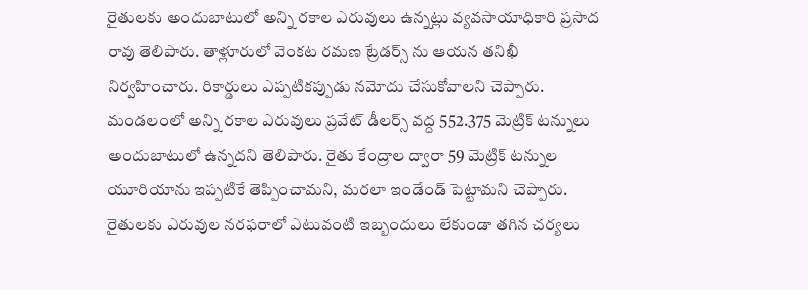రైతులకు అందుబాటులో అన్ని రకాల ఎరువులు ఉన్నట్లు వ్యవసాయాధికారి ప్రసాద రావు తెలిపారు. తాళ్లూరులో వెంకట రమణ ట్రేడర్స్ ను ఆయన తనిఖీ నిర్వహించారు. రికార్డులు ఎప్పటికప్పుడు నమోదు చేసుకోవాలని చెప్పారు. మండలంలో అన్ని రకాల ఎరువులు ప్రవేట్ డీలర్స్ వద్ద 552.375 మెట్రిక్ టన్నులు అందుబాటులో ఉన్నదని తెలిపారు. రైతు కేంద్రాల ద్వారా 59 మెట్రిక్ టన్నుల యూరియాను ఇప్పటికే తెప్పించామని, మరలా ఇండేండ్ పెట్టామని చెప్పారు. రైతులకు ఎరువుల నరఫరాలో ఎటువంటి ఇబ్బందులు లేకుండా తగిన చర్యలు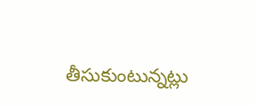తీసుకుంటున్నట్లు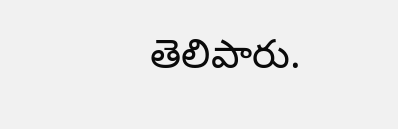తెలిపారు.